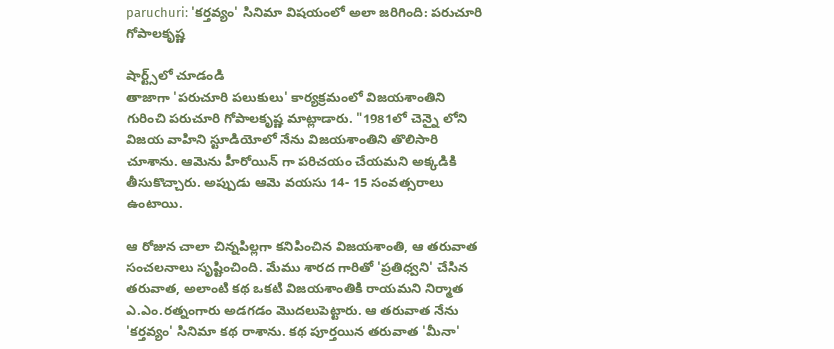paruchuri: 'కర్తవ్యం' సినిమా విషయంలో అలా జరిగింది: పరుచూరి గోపాలకృష్ణ

షార్ట్స్‌లో చూడండి
తాజాగా 'పరుచూరి పలుకులు' కార్యక్రమంలో విజయశాంతిని గురించి పరుచూరి గోపాలకృష్ణ మాట్లాడారు. "1981లో చెన్నై లోని విజయ వాహిని స్టూడియోలో నేను విజయశాంతిని తొలిసారి చూశాను. ఆమెను హీరోయిన్ గా పరిచయం చేయమని అక్కడికి తీసుకొచ్చారు. అప్పుడు ఆమె వయసు 14- 15 సంవత్సరాలు ఉంటాయి.

ఆ రోజున చాలా చిన్నపిల్లగా కనిపించిన విజయశాంతి, ఆ తరువాత సంచలనాలు సృష్టించింది. మేము శారద గారితో 'ప్రతిధ్వని' చేసిన తరువాత, అలాంటి కథ ఒకటి విజయశాంతికి రాయమని నిర్మాత ఎ.ఎం.రత్నంగారు అడగడం మొదలుపెట్టారు. ఆ తరువాత నేను 'కర్తవ్యం' సినిమా కథ రాశాను. కథ పూర్తయిన తరువాత 'మీనా'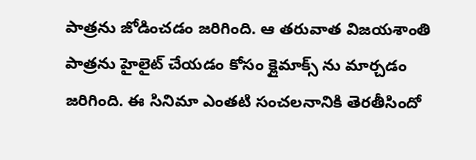పాత్రను జోడించడం జరిగింది. ఆ తరువాత విజయశాంతి పాత్రను హైలైట్ చేయడం కోసం క్లైమాక్స్ ను మార్చడం జరిగింది. ఈ సినిమా ఎంతటి సంచలనానికి తెరతీసిందో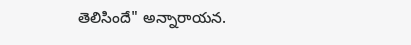తెలిసిందే" అన్నారాయన.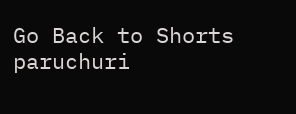Go Back to Shorts
paruchuri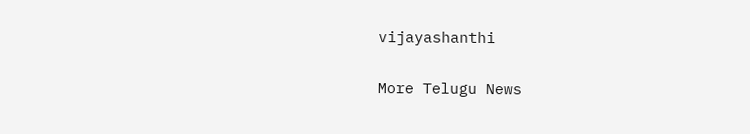vijayashanthi

More Telugu News